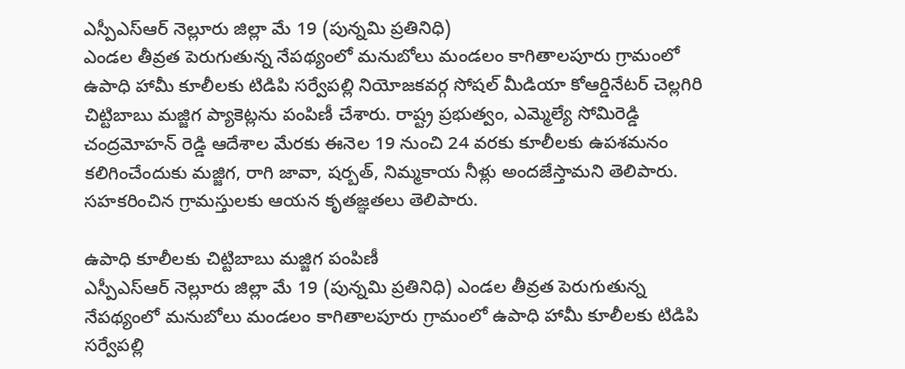ఎస్పీఎస్ఆర్ నెల్లూరు జిల్లా మే 19 (పున్నమి ప్రతినిధి)
ఎండల తీవ్రత పెరుగుతున్న నేపథ్యంలో మనుబోలు మండలం కాగితాలపూరు గ్రామంలో ఉపాధి హామీ కూలీలకు టిడిపి సర్వేపల్లి నియోజకవర్గ సోషల్ మీడియా కోఆర్డినేటర్ చెల్లగిరి చిట్టిబాబు మజ్జిగ ప్యాకెట్లను పంపిణీ చేశారు. రాష్ట్ర ప్రభుత్వం, ఎమ్మెల్యే సోమిరెడ్డి చంద్రమోహన్ రెడ్డి ఆదేశాల మేరకు ఈనెల 19 నుంచి 24 వరకు కూలీలకు ఉపశమనం కలిగించేందుకు మజ్జిగ, రాగి జావా, షర్బత్, నిమ్మకాయ నీళ్లు అందజేస్తామని తెలిపారు. సహకరించిన గ్రామస్తులకు ఆయన కృతజ్ఞతలు తెలిపారు.

ఉపాధి కూలీలకు చిట్టిబాబు మజ్జిగ పంపిణీ
ఎస్పీఎస్ఆర్ నెల్లూరు జిల్లా మే 19 (పున్నమి ప్రతినిధి) ఎండల తీవ్రత పెరుగుతున్న నేపథ్యంలో మనుబోలు మండలం కాగితాలపూరు గ్రామంలో ఉపాధి హామీ కూలీలకు టిడిపి సర్వేపల్లి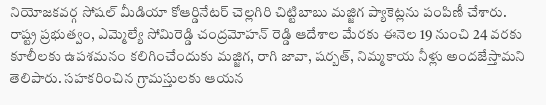నియోజకవర్గ సోషల్ మీడియా కోఆర్డినేటర్ చెల్లగిరి చిట్టిబాబు మజ్జిగ ప్యాకెట్లను పంపిణీ చేశారు. రాష్ట్ర ప్రభుత్వం, ఎమ్మెల్యే సోమిరెడ్డి చంద్రమోహన్ రెడ్డి ఆదేశాల మేరకు ఈనెల 19 నుంచి 24 వరకు కూలీలకు ఉపశమనం కలిగించేందుకు మజ్జిగ, రాగి జావా, షర్బత్, నిమ్మకాయ నీళ్లు అందజేస్తామని తెలిపారు. సహకరించిన గ్రామస్తులకు ఆయన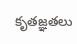కృతజ్ఞతలు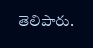తెలిపారు.